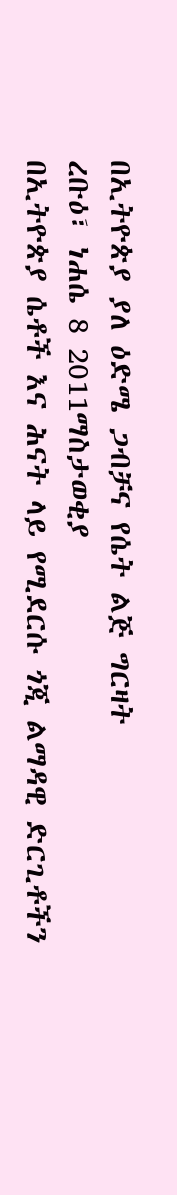በኢትዮጵያ ያለ ዕድሜ ጋብቻና የሴት ልጅ ግርዛት
ረቡዕ፣ ነሐሴ 8 2011ማስታወቂያ
በኢትዮጵያ ሴቶች እና ሕናት ላይ የሚደርሱ ጎጂ ልማዳዊ ድርጊቶችን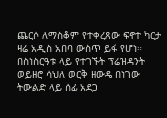ጨርሶ ለማስቆም የተቀረጸው ፍኖተ ካርታ ዛሬ አዲስ አበባ ውስጥ ይፋ የሆነ። በስነስርዓቱ ላይ የተገኙት ፕሬዝዳንት ወይዘሮ ሳህለ ወርቅ ዘውዴ በነገው ትውልድ ላይ ሰፊ አደጋ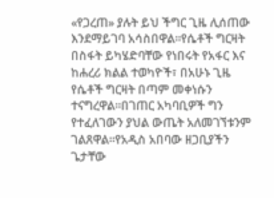«የጋረጠ» ያሉት ይህ ችግር ጊዜ ሊሰጠው እንደማይገባ አሳስበዋል።የሴቶች ግርዛት በስፋት ይካሄድባቸው የነበሩት የአፋር እና ከሐረሪ ክልል ተወካዮች፣ በአሁኑ ጊዜ የሴቶች ግርዛት በጣም መቀነሱን ተናግረዋል።በገጠር አካባቢዎች ግን የተፈለገውን ያህል ውጤት አለመገኘቱንም ገልጸዋል።የአዲስ አበባው ዘጋቢያችን ጌታቸው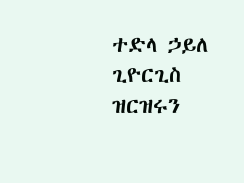ተድላ ኃይለ ጊዮርጊስ ዝርዝሩን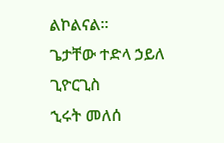ልኮልናል።
ጌታቸው ተድላ ኃይለ ጊዮርጊስ
ኂሩት መለሰ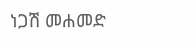ነጋሽ መሐመድ